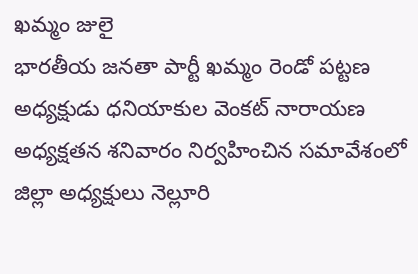ఖమ్మం జులై
భారతీయ జనతా పార్టీ ఖమ్మం రెండో పట్టణ అధ్యక్షుడు ధనియాకుల వెంకట్ నారాయణ అధ్యక్షతన శనివారం నిర్వహించిన సమావేశంలో జిల్లా అధ్యక్షులు నెల్లూరి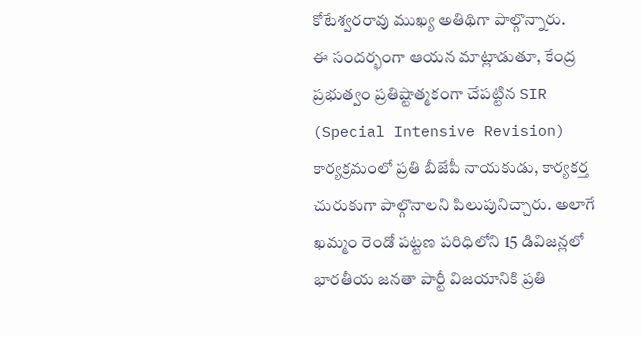కోటేశ్వరరావు ముఖ్య అతిథిగా పాల్గొన్నారు.
ఈ సందర్భంగా ఆయన మాట్లాడుతూ, కేంద్ర ప్రభుత్వం ప్రతిష్టాత్మకంగా చేపట్టిన SIR (Special Intensive Revision) కార్యక్రమంలో ప్రతి బీజేపీ నాయకుడు, కార్యకర్త చురుకుగా పాల్గొనాలని పిలుపునిచ్చారు. అలాగే ఖమ్మం రెండో పట్టణ పరిధిలోని 15 డివిజన్లలో భారతీయ జనతా పార్టీ విజయానికి ప్రతి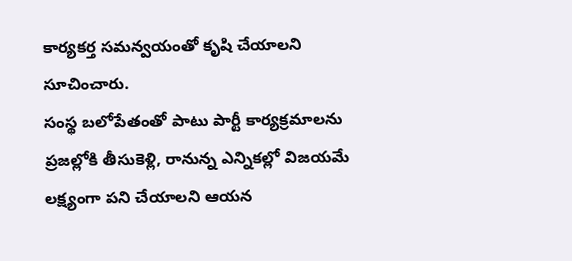కార్యకర్త సమన్వయంతో కృషి చేయాలని సూచించారు.
సంస్థ బలోపేతంతో పాటు పార్టీ కార్యక్రమాలను ప్రజల్లోకి తీసుకెళ్లి, రానున్న ఎన్నికల్లో విజయమే లక్ష్యంగా పని చేయాలని ఆయన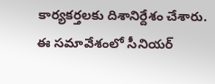కార్యకర్తలకు దిశానిర్దేశం చేశారు.
ఈ సమావేశంలో సీనియర్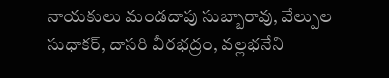నాయకులు మండదాపు సుబ్బారావు, వేల్పుల సుధాకర్, దాసరి వీరభద్రం, వల్లభనేని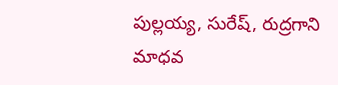పుల్లయ్య, సురేష్, రుద్రగాని మాధవ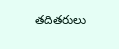తదితరులు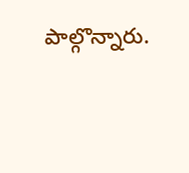పాల్గొన్నారు.